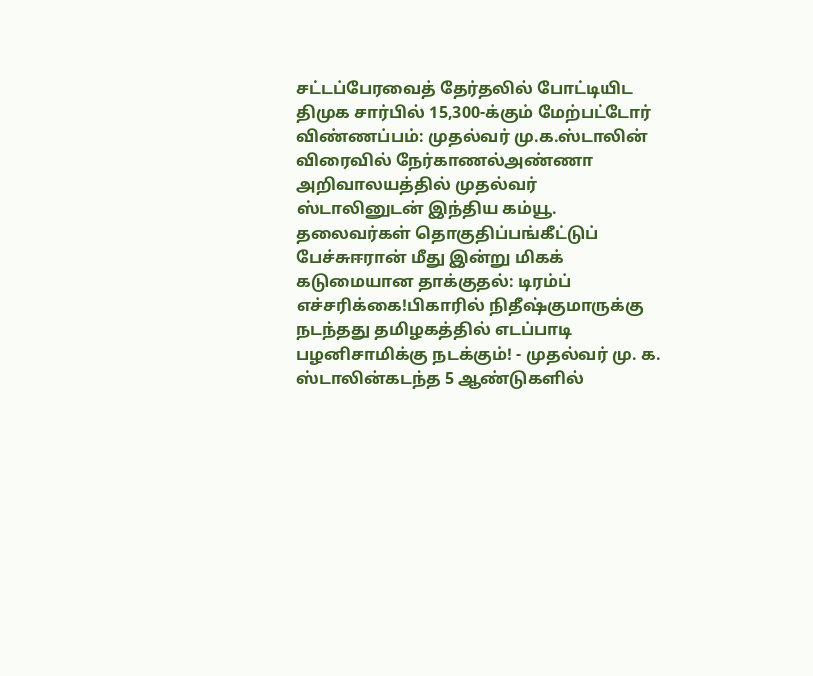சட்டப்பேரவைத் தேர்தலில் போட்டியிட திமுக சார்பில் 15,300-க்கும் மேற்பட்டோர் விண்ணப்பம்: முதல்வர் மு.க.ஸ்டாலின் விரைவில் நேர்காணல்அண்ணா அறிவாலயத்தில் முதல்வர் ஸ்டாலினுடன் இந்திய கம்யூ. தலைவர்கள் தொகுதிப்பங்கீட்டுப் பேச்சுஈரான் மீது இன்று மிகக் கடுமையான தாக்குதல்: டிரம்ப் எச்சரிக்கை!பிகாரில் நிதீஷ்குமாருக்கு நடந்தது தமிழகத்தில் எடப்பாடி பழனிசாமிக்கு நடக்கும்! - முதல்வர் மு. க. ஸ்டாலின்கடந்த 5 ஆண்டுகளில்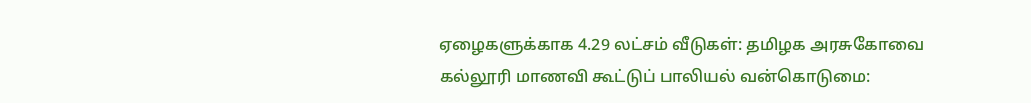ஏழைகளுக்காக 4.29 லட்சம் வீடுகள்: தமிழக அரசுகோவை கல்லூரி மாணவி கூட்டுப் பாலியல் வன்கொடுமை: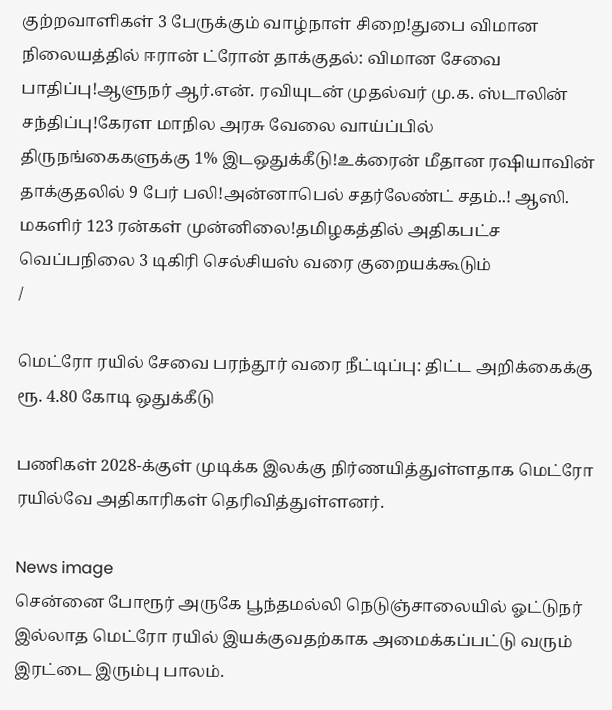குற்றவாளிகள் 3 பேருக்கும் வாழ்நாள் சிறை!துபை விமான நிலையத்தில் ஈரான் ட்ரோன் தாக்குதல்: விமான சேவை பாதிப்பு!ஆளுநர் ஆர்.என். ரவியுடன் முதல்வர் மு.க. ஸ்டாலின் சந்திப்பு!கேரள மாநில அரசு வேலை வாய்ப்பில் திருநங்கைகளுக்கு 1% இடஒதுக்கீடு!உக்ரைன் மீதான ரஷியாவின் தாக்குதலில் 9 பேர் பலி!அன்னாபெல் சதர்லேண்ட் சதம்..! ஆஸி. மகளிர் 123 ரன்கள் முன்னிலை!தமிழகத்தில் அதிகபட்ச வெப்பநிலை 3 டிகிரி செல்சியஸ் வரை குறையக்கூடும்
/

மெட்ரோ ரயில் சேவை பரந்தூர் வரை நீட்டிப்பு: திட்ட அறிக்கைக்கு ரூ. 4.80 கோடி ஒதுக்கீடு

பணிகள் 2028-க்குள் முடிக்க இலக்கு நிர்ணயித்துள்ளதாக மெட்ரோ ரயில்வே அதிகாரிகள் தெரிவித்துள்ளனர்.

News image
சென்னை போரூர் அருகே பூந்தமல்லி நெடுஞ்சாலையில் ஓட்டுநர் இல்லாத மெட்ரோ ரயில் இயக்குவதற்காக அமைக்கப்பட்டு வரும் இரட்டை இரும்பு பாலம்.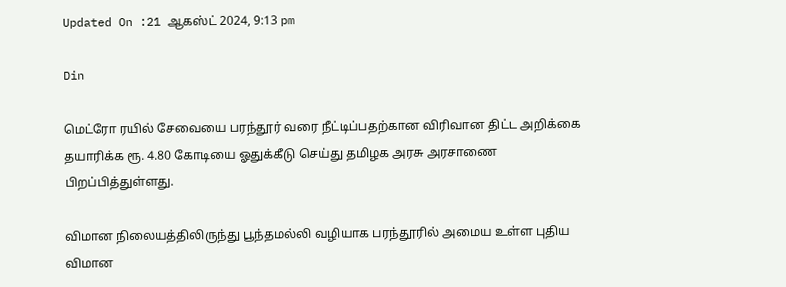Updated On :21 ஆகஸ்ட் 2024, 9:13 pm

Din

மெட்ரோ ரயில் சேவையை பரந்தூர் வரை நீட்டிப்பதற்கான விரிவான திட்ட அறிக்கை தயாரிக்க ரூ. 4.80 கோடியை ஓதுக்கீடு செய்து தமிழக அரசு அரசாணை பிறப்பித்துள்ளது.

விமான நிலையத்திலிருந்து பூந்தமல்லி வழியாக பரந்தூரில் அமைய உள்ள புதிய விமான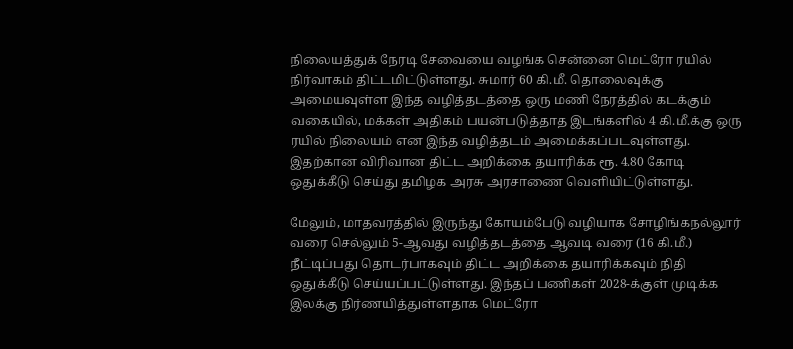நிலையத்துக் நேரடி சேவையை வழங்க சென்னை மெட்ரோ ரயில் நிர்வாகம் திட்டமிட்டுள்ளது. சுமார் 60 கி.மீ. தொலைவுக்கு அமையவுள்ள இந்த வழித்தடத்தை ஒரு மணி நேரத்தில் கடக்கும் வகையில், மக்கள் அதிகம் பயன்படுத்தாத இடங்களில் 4 கி.மீ.க்கு ஒரு ரயில் நிலையம் என இந்த வழித்தடம் அமைக்கப்படவுள்ளது. இதற்கான விரிவான திட்ட அறிக்கை தயாரிக்க ரூ. 4.80 கோடி ஒதுக்கீடு செய்து தமிழக அரசு அரசாணை வெளியிட்டுள்ளது.

மேலும், மாதவரத்தில் இருந்து கோயம்பேடு வழியாக சோழிங்கநல்லூர் வரை செல்லும் 5-ஆவது வழித்தடத்தை ஆவடி வரை (16 கி.மீ.) நீட்டிப்பது தொடர்பாகவும் திட்ட அறிக்கை தயாரிக்கவும் நிதி ஒதுக்கீடு செய்யப்பட்டுள்ளது. இந்தப் பணிகள் 2028-க்குள் முடிக்க இலக்கு நிர்ணயித்துள்ளதாக மெட்ரோ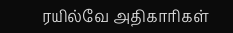ரயில்வே அதிகாரிகள்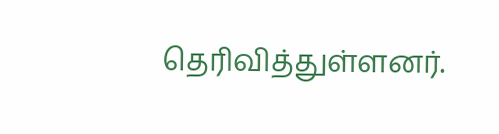தெரிவித்துள்ளனர்.